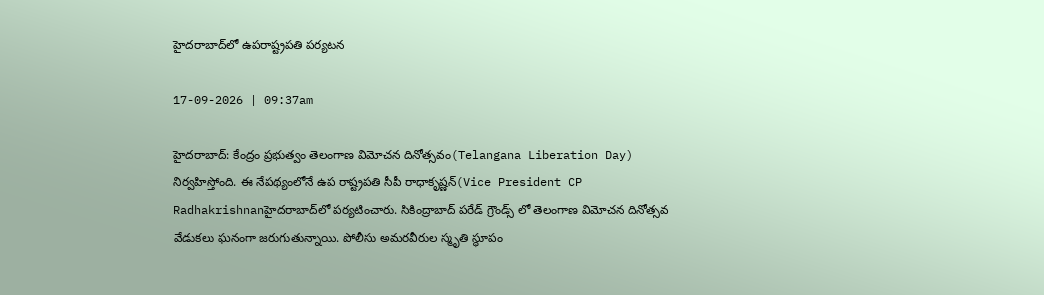హైదరాబాద్‌లో ఉపరాష్ట్రపతి పర్యటన

17-09-2026 | 09:37am

హైదరాబాద్: కేంద్రం ప్రభుత్వం తెలంగాణ విమోచన దినోత్సవం(Telangana Liberation Day) నిర్వహిస్తోంది. ఈ నేపథ్యంలోనే ఉప రాష్ట్రపతి సీపీ రాధాకృష్ణన్(Vice President CP Radhakrishnanహైదరాబాద్‌లో పర్యటించారు. సికింద్రాబాద్ పరేడ్ గ్రౌండ్స్ లో తెలంగాణ విమోచన దినోత్సవ వేడుకలు ఘనంగా జరుగుతున్నాయి. పోలీసు అమరవీరుల స్మృతి స్థూపం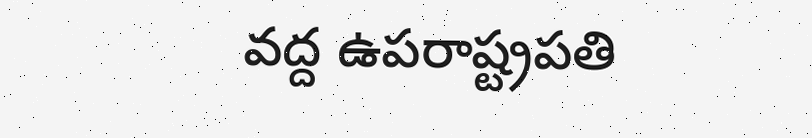వద్ద ఉపరాష్ట్రపతి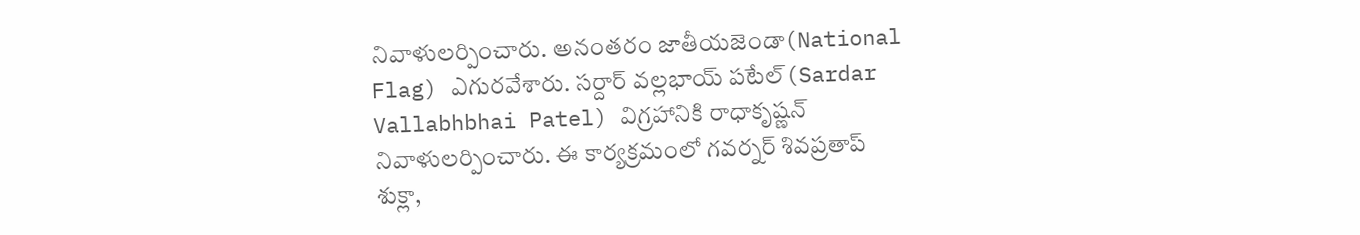నివాళులర్పించారు. అనంతరం జాతీయజెండా(National Flag) ఎగురవేశారు. సర్దార్ వల్లభాయ్ పటేల్(Sardar Vallabhbhai Patel) విగ్రహానికి రాధాకృష్ణన్ నివాళులర్పించారు. ఈ కార్యక్రమంలో గవర్నర్ శివప్రతాప్ శుక్లా,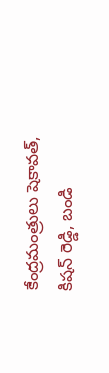కేంద్రమంత్రులు షెకావత్, కిషన్ రెడ్డి, బండి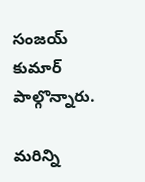సంజయ్ కుమార్ పాల్గొన్నారు.

మరిన్ని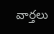వార్తలు